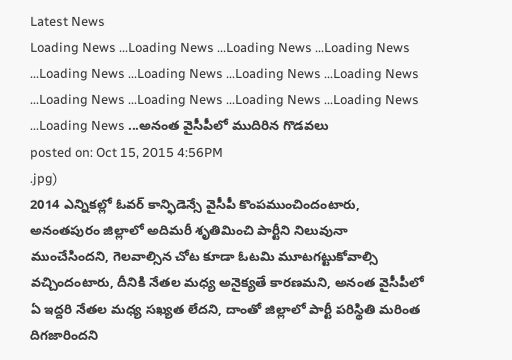Latest News
Loading News ...Loading News ...Loading News ...Loading News ...Loading News ...Loading News ...Loading News ...Loading News ...Loading News ...Loading News ...Loading News ...Loading News ...Loading News ...అనంత వైసీపీలో ముదిరిన గొడవలు
posted on: Oct 15, 2015 4:56PM
.jpg)
2014 ఎన్నికల్లో ఓవర్ కాన్ఫిడెన్సే వైసీపీ కొంపముంచిందంటారు, అనంతపురం జిల్లాలో అదిమరీ శృతిమించి పార్టీని నిలువునా ముంచేసిందని, గెలవాల్సిన చోట కూడా ఓటమి మూటగట్టుకోవాల్సి వచ్చిందంటారు, దీనికి నేతల మధ్య అనైక్యతే కారణమని, అనంత వైసీపీలో ఏ ఇద్దరి నేతల మధ్య సఖ్యత లేదని, దాంతో జిల్లాలో పార్టీ పరిస్థితి మరింత దిగజారిందని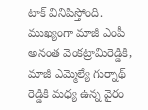టాక్ వినిపిస్తోంది.
ముఖ్యంగా మాజీ ఎంపీ అనంత వెంకట్రామిరెడ్డికి, మాజీ ఎమ్మెల్యే గుర్నాథ్ రెడ్డికి మధ్య ఉన్న వైరం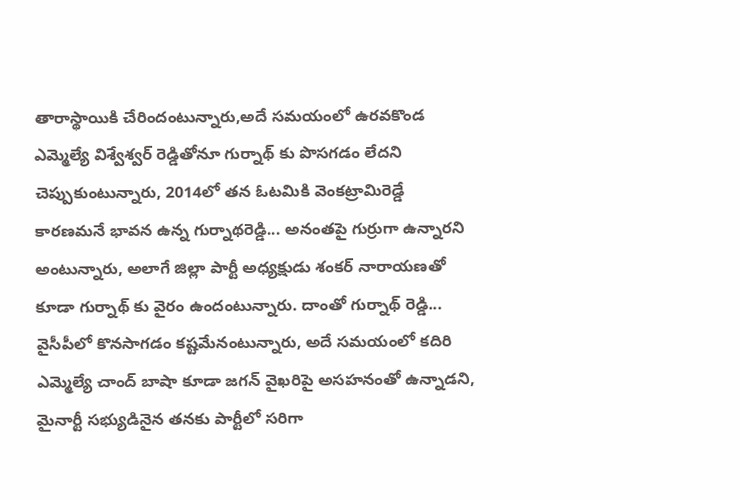తారాస్థాయికి చేరిందంటున్నారు,అదే సమయంలో ఉరవకొండ ఎమ్మెల్యే విశ్వేశ్వర్ రెడ్డితోనూ గుర్నాథ్ కు పొసగడం లేదని చెప్పుకుంటున్నారు, 2014లో తన ఓటమికి వెంకట్రామిరెడ్డే కారణమనే భావన ఉన్న గుర్నాథరెడ్డి... అనంతపై గుర్రుగా ఉన్నారని అంటున్నారు, అలాగే జిల్లా పార్టీ అధ్యక్షుడు శంకర్ నారాయణతో కూడా గుర్నాథ్ కు వైరం ఉందంటున్నారు. దాంతో గుర్నాథ్ రెడ్డి... వైసీపీలో కొనసాగడం కష్టమేనంటున్నారు, అదే సమయంలో కదిరి ఎమ్మెల్యే చాంద్ బాషా కూడా జగన్ వైఖరిపై అసహనంతో ఉన్నాడని, మైనార్టీ సభ్యుడినైన తనకు పార్టీలో సరిగా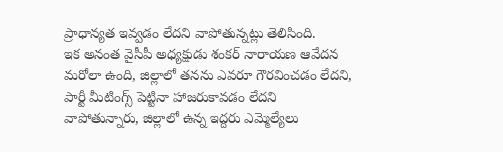ప్రాధాన్యత ఇవ్వడం లేదని వాపోతున్నట్లు తెలిసింది.
ఇక అనంత వైసీపీ అధ్యక్షుడు శంకర్ నారాయణ ఆవేదన మరోలా ఉంది, జిల్లాలో తనను ఎవరూ గౌరవించడం లేదని, పార్టీ మీటింగ్స్ పెట్టినా హాజరుకావడం లేదని వాపోతున్నారు, జిల్లాలో ఉన్న ఇద్దరు ఎమ్మెల్యేలు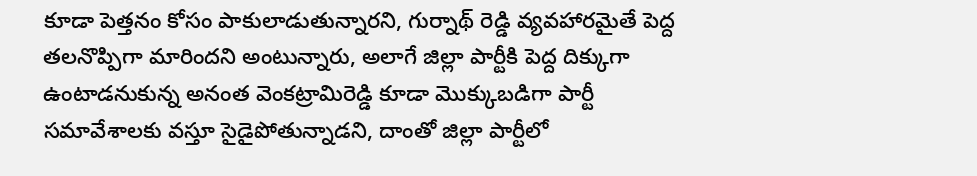కూడా పెత్తనం కోసం పాకులాడుతున్నారని, గుర్నాథ్ రెడ్డి వ్యవహారమైతే పెద్ద తలనొప్పిగా మారిందని అంటున్నారు, అలాగే జిల్లా పార్టీకి పెద్ద దిక్కుగా ఉంటాడనుకున్న అనంత వెంకట్రామిరెడ్డి కూడా మొక్కుబడిగా పార్టీ సమావేశాలకు వస్తూ సైడైపోతున్నాడని, దాంతో జిల్లా పార్టీలో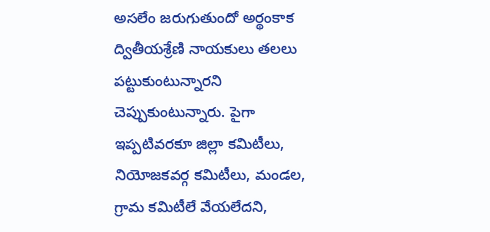అసలేం జరుగుతుందో అర్థంకాక ద్వితీయశ్రేణి నాయకులు తలలు పట్టుకుంటున్నారని చెప్పుకుంటున్నారు. పైగా ఇప్పటివరకూ జిల్లా కమిటీలు, నియోజకవర్గ కమిటీలు, మండల, గ్రామ కమిటీలే వేయలేదని,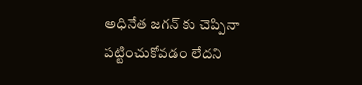అధినేత జగన్ కు చెప్పినా పట్టించుకోవడం లేదని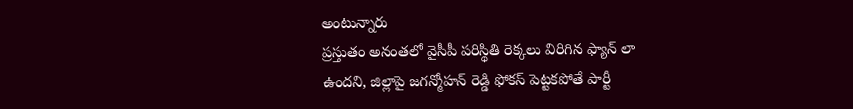అంటున్నారు
ప్రస్తుతం అనంతలో వైసీపీ పరిస్థితి రెక్కలు విరిగిన ఫ్యాన్ లా ఉందని, జిల్లాపై జగన్మోహన్ రెడ్డి ఫోకస్ పెట్టకపోతే పార్టీ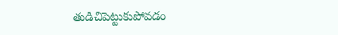తుడిచిపెట్టుకుపోవడం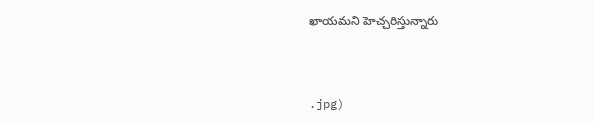ఖాయమని హెచ్చరిస్తున్నారు



.jpg)